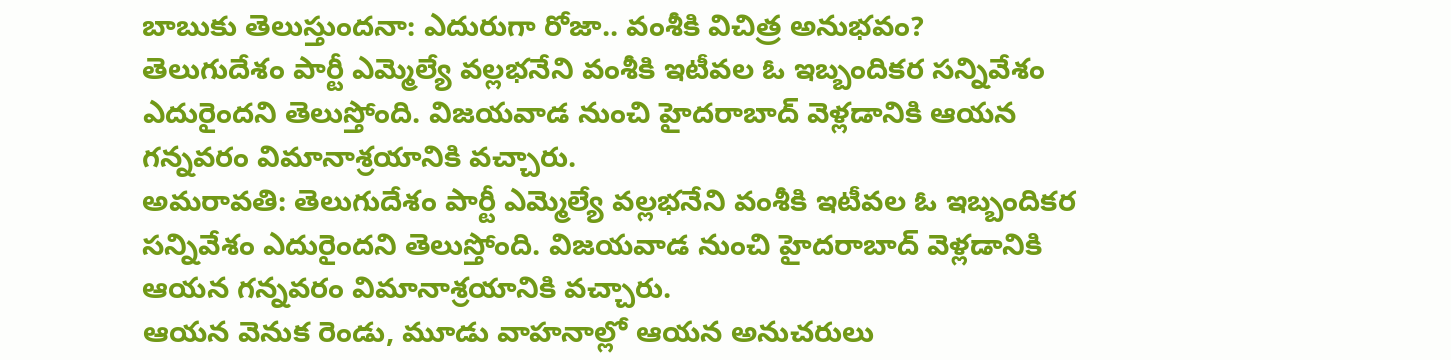బాబుకు తెలుస్తుందనా: ఎదురుగా రోజా.. వంశీకి విచిత్ర అనుభవం?
తెలుగుదేశం పార్టీ ఎమ్మెల్యే వల్లభనేని వంశీకి ఇటీవల ఓ ఇబ్బందికర సన్నివేశం ఎదురైందని తెలుస్తోంది. విజయవాడ నుంచి హైదరాబాద్ వెళ్లడానికి ఆయన గన్నవరం విమానాశ్రయానికి వచ్చారు.
అమరావతి: తెలుగుదేశం పార్టీ ఎమ్మెల్యే వల్లభనేని వంశీకి ఇటీవల ఓ ఇబ్బందికర సన్నివేశం ఎదురైందని తెలుస్తోంది. విజయవాడ నుంచి హైదరాబాద్ వెళ్లడానికి ఆయన గన్నవరం విమానాశ్రయానికి వచ్చారు.
ఆయన వెనుక రెండు, మూడు వాహనాల్లో ఆయన అనుచరులు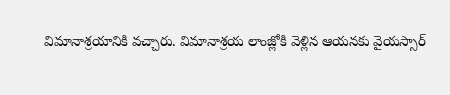విమానాశ్రయానికి వచ్చారు. విమానాశ్రయ లాంజ్లోకి వెళ్లిన ఆయనకు వైయస్సార్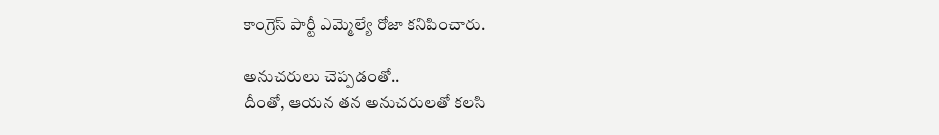కాంగ్రెస్ పార్టీ ఎమ్మెల్యే రోజా కనిపించారు.

అనుచరులు చెప్పడంతో..
దీంతో, ఆయన తన అనుచరులతో కలసి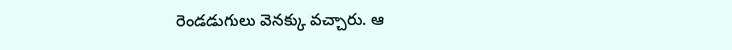రెండడుగులు వెనక్కు వచ్చారు. ఆ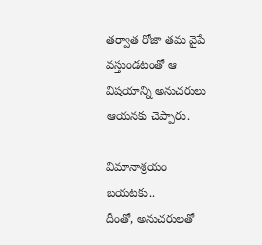తర్వాత రోజా తమ వైపే వస్తుండటంతో ఆ విషయాన్ని అనుచరులు ఆయనకు చెప్పారు.

విమానాశ్రయం బయటకు..
దీంతో, అనుచరులతో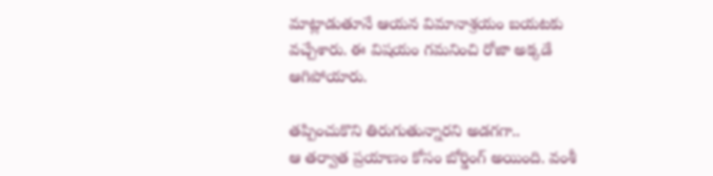మాట్లాడుతూనే ఆయన విమానాశ్రయం బయటకు వచ్చేశారు. ఈ విషయం గమనించి రోజా అక్కడే ఆగిపోయారు.

తప్పించుకొని తిరుగుతున్నారని అడగగా..
ఆ తర్వాత ప్రయాణం కోసం బోర్డింగ్ అయింది. వంశీ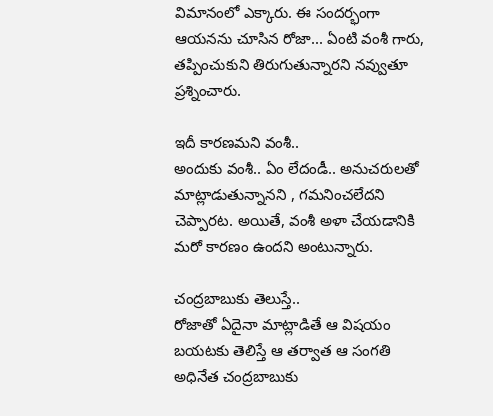విమానంలో ఎక్కారు. ఈ సందర్భంగా ఆయనను చూసిన రోజా... ఏంటి వంశీ గారు, తప్పించుకుని తిరుగుతున్నారని నవ్వుతూ ప్రశ్నించారు.

ఇదీ కారణమని వంశీ..
అందుకు వంశీ.. ఏం లేదండీ.. అనుచరులతో మాట్లాడుతున్నానని , గమనించలేదని చెప్పారట. అయితే, వంశీ అళా చేయడానికి మరో కారణం ఉందని అంటున్నారు.

చంద్రబాబుకు తెలుస్తే..
రోజాతో ఏదైనా మాట్లాడితే ఆ విషయం బయటకు తెలిస్తే ఆ తర్వాత ఆ సంగతి అధినేత చంద్రబాబుకు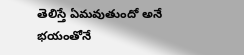తెలిస్తే ఏమవుతుందో అనే భయంతోనే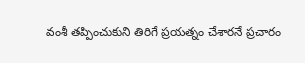వంశీ తప్పించుకుని తిరిగే ప్రయత్నం చేశారనే ప్రచారం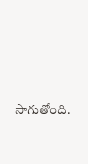సాగుతోంది.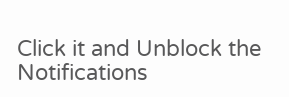Click it and Unblock the Notifications